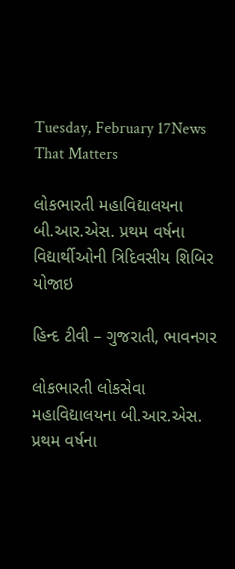Tuesday, February 17News That Matters

લોકભારતી મહાવિદ્યાલયના બી.આર.એસ. પ્રથમ વર્ષના વિદ્યાર્થીઓની ત્રિદિવસીય શિબિર યોજાઇ

હિન્દ ટીવી – ગુજરાતી, ભાવનગર

લોકભારતી લોકસેવા મહાવિદ્યાલયના બી.આર.એસ. પ્રથમ વર્ષના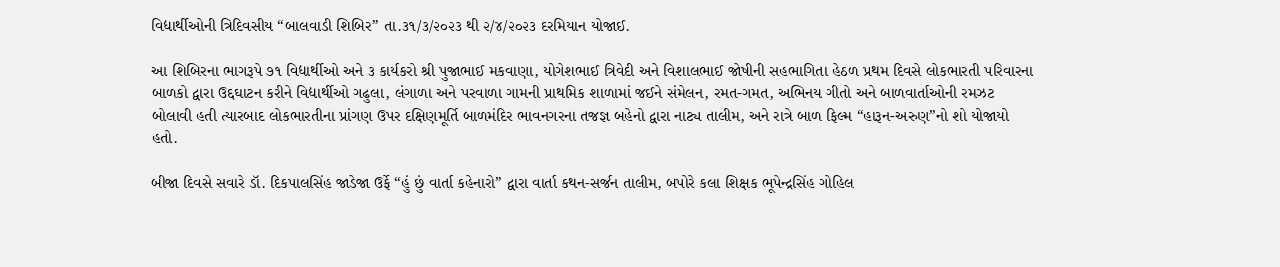વિદ્યાર્થીઓની ત્રિદિવસીય “બાલવાડી શિબિર” તા.૩૧/૩/૨૦૨૩ થી ૨/૪/૨૦૨૩ દરમિયાન યોજાઈ.

આ શિબિરના ભાગરૂપે ૭૧ વિદ્યાર્થીઓ અને ૩ કાર્યકરો શ્રી પુજાભાઈ મકવાણા, યોગેશભાઈ ત્રિવેદી અને વિશાલભાઈ જોષીની સહભાગિતા હેઠળ પ્રથમ દિવસે લોકભારતી પરિવારના બાળકો દ્વારા ઉદ્દઘાટન કરીને વિદ્યાર્થીઓ ગઢુલા, લંગાળા અને પરવાળા ગામની પ્રાથમિક શાળામાં જઈને સંમેલન, રમત-ગમત, અભિનય ગીતો અને બાળવાર્તાઓની રમઝટ બોલાવી હતી ત્યારબાદ લોકભારતીના પ્રાંગણ ઉપર દક્ષિણમૂર્તિ બાળમંદિર ભાવનગરના તજજ્ઞ બહેનો દ્વારા નાટ્ય તાલીમ, અને રાત્રે બાળ ફિલ્મ “હારૂન-અરુણ”નો શો યોજાયો હતો.

બીજા દિવસે સવારે ડૉ. દિકપાલસિંહ જાડેજા ઉર્ફે “હું છું વાર્તા કહેનારો” દ્વારા વાર્તા કથન-સર્જન તાલીમ, બપોરે કલા શિક્ષક ભૂપેન્દ્રસિંહ ગોહિલ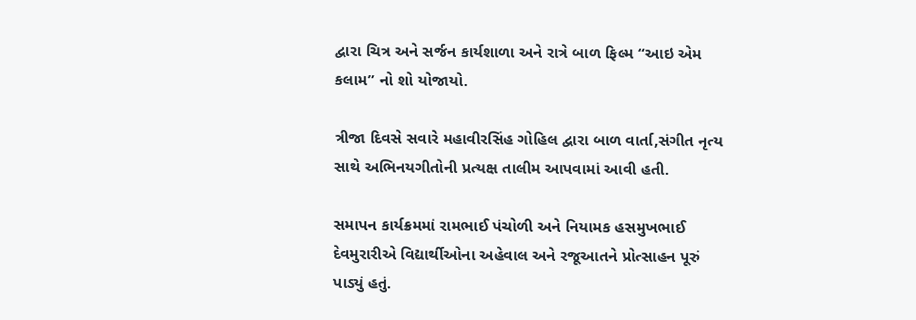દ્વારા ચિત્ર અને સર્જન કાર્યશાળા અને રાત્રે બાળ ફિલ્મ “આઇ એમ કલામ” નો શો યોજાયો.

ત્રીજા દિવસે સવારે મહાવીરસિંહ ગોહિલ દ્વારા બાળ વાર્તા,સંગીત નૃત્ય સાથે અભિનયગીતોની પ્રત્યક્ષ તાલીમ આપવામાં આવી હતી.

સમાપન કાર્યક્રમમાં રામભાઈ પંચોળી અને નિયામક હસમુખભાઈ દેવમુરારીએ વિદ્યાર્થીઓના અહેવાલ અને રજૂઆતને પ્રોત્સાહન પૂરું પાડ્યું હતું.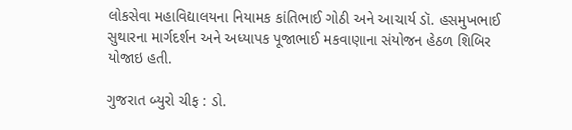લોકસેવા મહાવિદ્યાલયના નિયામક કાંતિભાઈ ગોઠી અને આચાર્ય ડૉ. હસમુખભાઈ સુથારના માર્ગદર્શન અને અધ્યાપક પૂજાભાઈ મકવાણાના સંયોજન હેઠળ શિબિર યોજાઇ હતી.

ગુજરાત બ્યુરો ચીફ : ડો.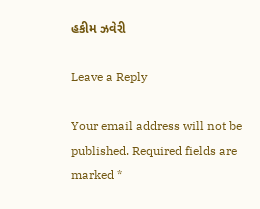હકીમ ઝવેરી

Leave a Reply

Your email address will not be published. Required fields are marked *